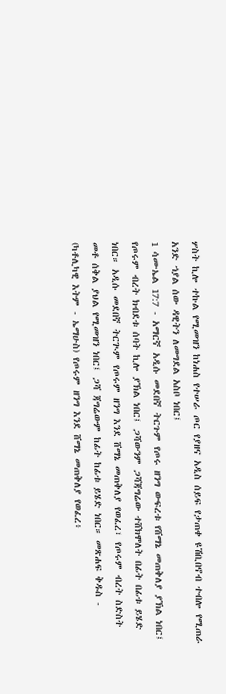ሦስት ኪሎ ተኩል የሚመዝን ከነሐስ የተሠራ ጦር የያዘና አዲስ ሰይፍ የታጠቀ ዩሽቢበኖብ ተብሎ የሚጠራ አንድ ኀያል ሰው ዳዊትን ለመግደል አስቦ ነበር፤
1 ሳሙኤል 17:7 - አማርኛ አዲሱ መደበኛ ትርጉም የጦሩ ዘንግ ውፍረቱ የሸማኔ መጠቅለያ ያኽል ነበር፤ የጦሩም ብረት ክብደቱ ሰባት ኪሎ ያኽል ነበር፤ ጋሻውንም ጋሻጃግሬው ተሸክሞለት በፊት በፊቱ ይሄድ ነበር። አዲሱ መደበኛ ትርጒም የጦሩም ዘንግ እንደ ሸማኔ መጠቅለያ የወፈረ፣ የጦሩም ብረት ስድስት መቶ ሰቅል ያህል የሚመዝን ነበር፤ ጋሻ ጃግሬውም ከፊት ከፊቱ ይሄድ ነበር። መጽሐፍ ቅዱስ - (ካቶሊካዊ እትም - ኤማሁስ) የጦሩም ዘንግ እንደ ሸማኔ መጠቅለያ የወፈረ፥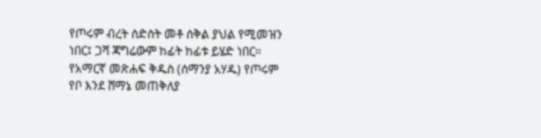የጦሩም ብረት ስድስት መቶ ሰቅል ያህል የሚመዝን ነበር፤ ጋሻ ጃግሬውም ከፊት ከፊቱ ይሄድ ነበር። የአማርኛ መጽሐፍ ቅዱስ (ሰማንያ አሃዱ) የጦሩም የቦ እንደ ሸማኔ መጠቅለያ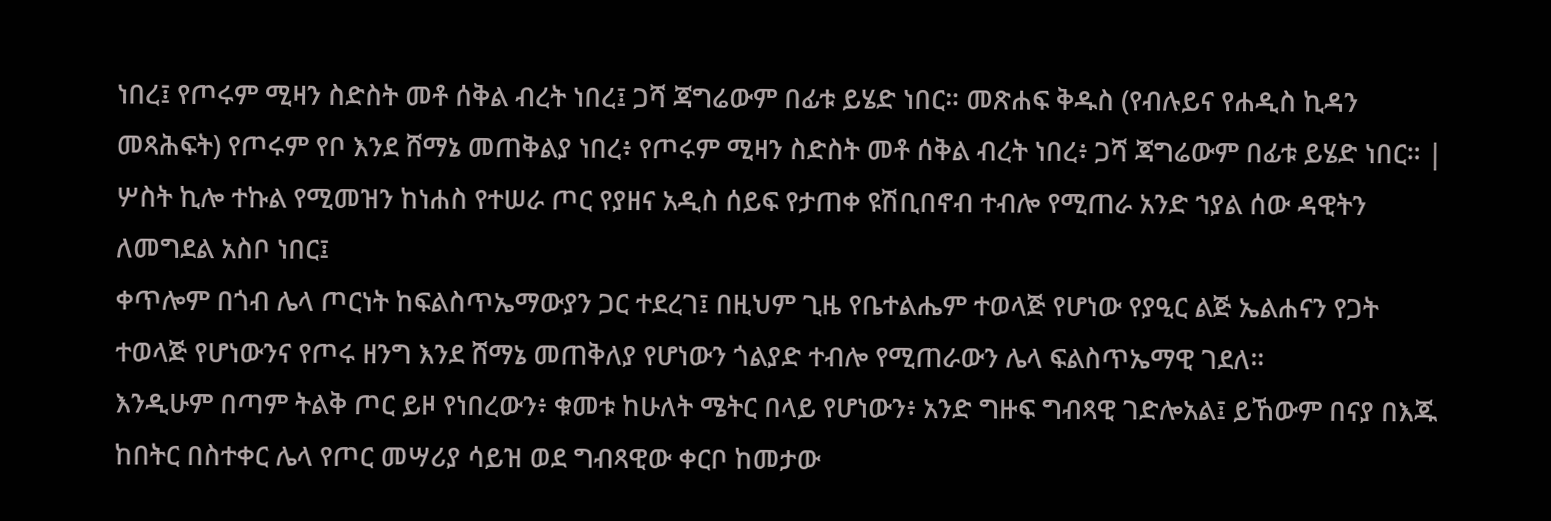ነበረ፤ የጦሩም ሚዛን ስድስት መቶ ሰቅል ብረት ነበረ፤ ጋሻ ጃግሬውም በፊቱ ይሄድ ነበር። መጽሐፍ ቅዱስ (የብሉይና የሐዲስ ኪዳን መጻሕፍት) የጦሩም የቦ እንደ ሸማኔ መጠቅልያ ነበረ፥ የጦሩም ሚዛን ስድስት መቶ ሰቅል ብረት ነበረ፥ ጋሻ ጃግሬውም በፊቱ ይሄድ ነበር። |
ሦስት ኪሎ ተኩል የሚመዝን ከነሐስ የተሠራ ጦር የያዘና አዲስ ሰይፍ የታጠቀ ዩሽቢበኖብ ተብሎ የሚጠራ አንድ ኀያል ሰው ዳዊትን ለመግደል አስቦ ነበር፤
ቀጥሎም በጎብ ሌላ ጦርነት ከፍልስጥኤማውያን ጋር ተደረገ፤ በዚህም ጊዜ የቤተልሔም ተወላጅ የሆነው የያዒር ልጅ ኤልሐናን የጋት ተወላጅ የሆነውንና የጦሩ ዘንግ እንደ ሸማኔ መጠቅለያ የሆነውን ጎልያድ ተብሎ የሚጠራውን ሌላ ፍልስጥኤማዊ ገደለ።
እንዲሁም በጣም ትልቅ ጦር ይዞ የነበረውን፥ ቁመቱ ከሁለት ሜትር በላይ የሆነውን፥ አንድ ግዙፍ ግብጻዊ ገድሎአል፤ ይኸውም በናያ በእጁ ከበትር በስተቀር ሌላ የጦር መሣሪያ ሳይዝ ወደ ግብጻዊው ቀርቦ ከመታው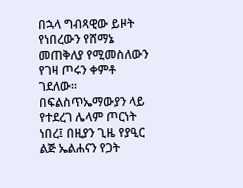በኋላ ግብጻዊው ይዞት የነበረውን የሸማኔ መጠቅለያ የሚመስለውን የገዛ ጦሩን ቀምቶ ገደለው።
በፍልስጥኤማውያን ላይ የተደረገ ሌላም ጦርነት ነበረ፤ በዚያን ጊዜ የያዒር ልጅ ኤልሐናን የጋት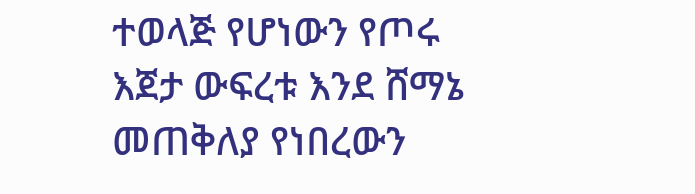ተወላጅ የሆነውን የጦሩ እጀታ ውፍረቱ እንደ ሸማኔ መጠቅለያ የነበረውን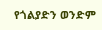የጎልያድን ወንድም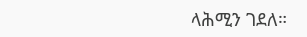ላሕሚን ገደለ።